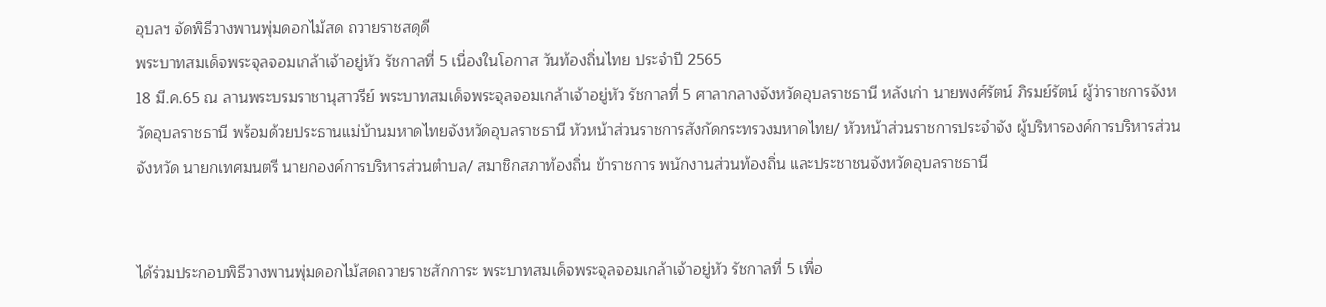อุบลฯ จัดพิธีวางพานพุ่มดอกไม้สด ถวายราชสดุดี
พระบาทสมเด็จพระจุลจอมเกล้าเจ้าอยู่หัว รัชกาลที่ 5 เนื่องในโอกาส วันท้องถิ่นไทย ประจำปี 2565
18 มี.ค.65 ณ ลานพระบรมราชานุสาวรีย์ พระบาทสมเด็จพระจุลจอมเกล้าเจ้าอยู่หัว รัชกาลที่ 5 ศาลากลางจังหวัดอุบลราชธานี หลังเก่า นายพงศ์รัตน์ ภิรมย์รัตน์ ผู้ว่าราชการจังหวัดอุบลราชธานี พร้อมด้วยประธานแม่บ้านมหาดไทยจังหวัดอุบลราชธานี หัวหน้าส่วนราชการสังกัดกระทรวงมหาดไทย/ หัวหน้าส่วนราชการประจำจัง ผู้บริหารองค์การบริหารส่วนจังหวัด นายกเทศมนตรี นายกองค์การบริหารส่วนตำบล/ สมาชิกสภาท้องถิ่น ข้าราชการ พนักงานส่วนท้องถิ่น และประชาชนจังหวัดอุบลราชธานี


ได้ร่วมประกอบพิธีวางพานพุ่มดอกไม้สดถวายราชสักการะ พระบาทสมเด็จพระจุลจอมเกล้าเจ้าอยู่หัว รัชกาลที่ 5 เพื่อ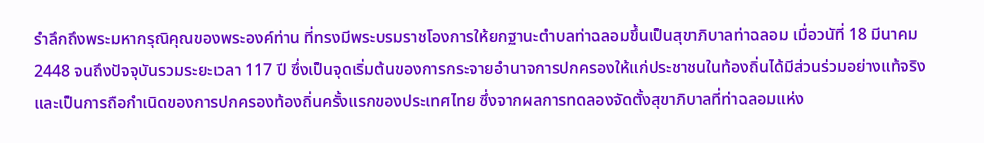รำลึกถึงพระมหากรุณิคุณของพระองค์ท่าน ที่ทรงมีพระบรมราชโองการให้ยกฐานะตำบลท่าฉลอมขึ้นเป็นสุขาภิบาลท่าฉลอม เมื่อวนัที่ 18 มีนาคม 2448 จนถึงปัจจุบันรวมระยะเวลา 117 ปี ซึ่งเป็นจุดเริ่มต้นของการกระจายอำนาจการปกครองให้แก่ประชาชนในท้องถิ่นได้มีส่วนร่วมอย่างแท้จริง และเป็นการถือกำเนิดของการปกครองท้องถิ่นครั้งแรกของประเทศไทย ซึ่งจากผลการทดลองจัดตั้งสุขาภิบาลที่ท่าฉลอมแห่ง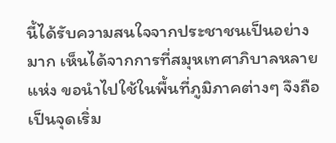นี้ได้รับความสนใจจากประชาชนเป็นอย่างมาก เห็นได้จากการที่สมุหเทศาภิบาลหลายแห่ง ขอนำไปใช้ในพื้นที่ภูมิภาคต่างๆ จึงถือเป็นจุดเริ่ม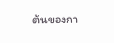ต้นของกา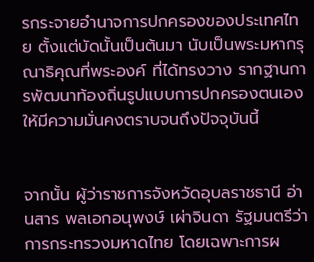รกระจายอำนาจการปกครองของประเทศไทย ตั้งแต่บัดนั้นเป็นต้นมา นับเป็นพระมหากรุณาธิคุณที่พระองค์ ที่ได้ทรงวาง รากฐานการพัฒนาท้องถิ่นรูปแบบการปกครองตนเอง ให้มีความมั่นคงตราบจนถึงปัจจุบันนี้


จากนั้น ผู้ว่าราชการจังหวัดอุบลราชธานี อ่านสาร พลเอกอนุพงษ์ เผ่าจินดา รัฐมนตรีว่าการกระทรวงมหาดไทย โดยเฉพาะการผ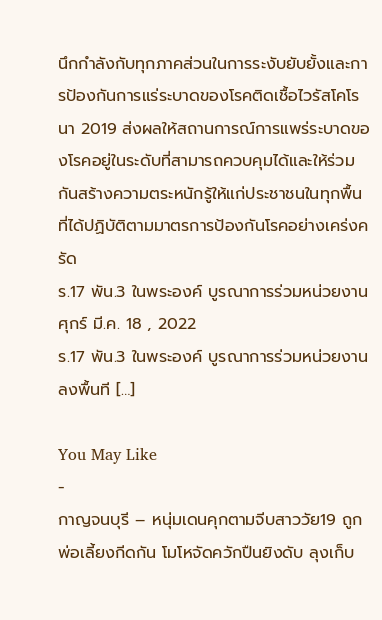นึกกำลังกับทุกภาคส่วนในการระงับยับยั้งและการป้องกันการแร่ระบาดของโรคติดเชื้อไวรัสโคโรนา 2019 ส่งผลให้สถานการณ์การแพร่ระบาดของโรคอยู่ในระดับที่สามารถควบคุมได้และให้ร่วมกันสร้างความตระหนักรู้ให้แก่ประชาชนในทุกพื้นที่ได้ปฏิบัติตามมาตรการป้องกันโรคอย่างเคร่งครัด
ร.17 พัน.3 ในพระองค์ บูรณาการร่วมหน่วยงาน
ศุกร์ มี.ค. 18 , 2022
ร.17 พัน.3 ในพระองค์ บูรณาการร่วมหน่วยงานลงพื้นที […]

You May Like
-
กาญจนบุรี – หนุ่มเดนคุกตามจีบสาววัย19 ถูกพ่อเลี้ยงกีดกัน โมโหจัดควักปืนยิงดับ ลุงเก็บ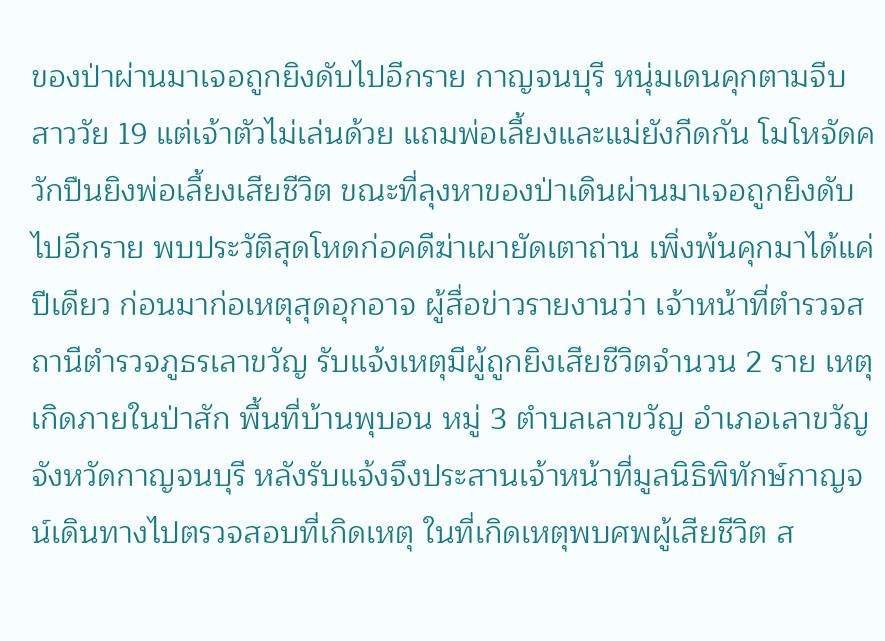ของป่าผ่านมาเจอถูกยิงดับไปอีกราย กาญจนบุรี หนุ่มเดนคุกตามจีบสาววัย 19 แต่เจ้าตัวไม่เล่นด้วย แถมพ่อเลี้ยงและแม่ยังกีดกัน โมโหจัดควักปืนยิงพ่อเลี้ยงเสียชีวิต ขณะที่ลุงหาของป่าเดินผ่านมาเจอถูกยิงดับไปอีกราย พบประวัติสุดโหดก่อคดีฆ่าเผายัดเตาถ่าน เพิ่งพ้นคุกมาได้แค่ปีเดียว ก่อนมาก่อเหตุสุดอุกอาจ ผู้สื่อข่าวรายงานว่า เจ้าหน้าที่ตำรวจสถานีตำรวจภูธรเลาขวัญ รับแจ้งเหตุมีผู้ถูกยิงเสียชีวิตจำนวน 2 ราย เหตุเกิดภายในป่าสัก พื้นที่บ้านพุบอน หมู่ 3 ตำบลเลาขวัญ อำเภอเลาขวัญ จังหวัดกาญจนบุรี หลังรับแจ้งจึงประสานเจ้าหน้าที่มูลนิธิพิทักษ์กาญจน์เดินทางไปตรวจสอบที่เกิดเหตุ ในที่เกิดเหตุพบศพผู้เสียชีวิต ส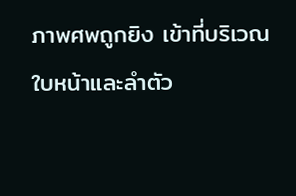ภาพศพถูกยิง เข้าที่บริเวณใบหน้าและลำตัว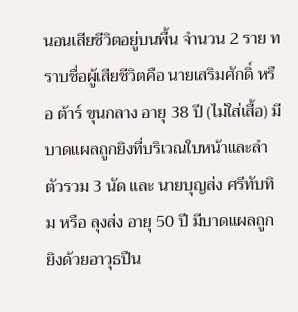นอนเสียชีวิตอยู่บนพื้น จำนวน 2 ราย ทราบชื่อผู้เสียชีวิตคือ นายเสริมศักดิ์ หรือ ต้าร์ ขุนกลาง อายุ 38 ปี (ไม่ใส่เสื้อ) มีบาดแผลถูกยิงที่บริเวณใบหน้าและลำตัวรวม 3 นัด และ นายบุญส่ง ศรีทับทิม หรือ ลุงส่ง อายุ 50 ปี มีบาดแผลถูกยิงด้วยอาวุธปืน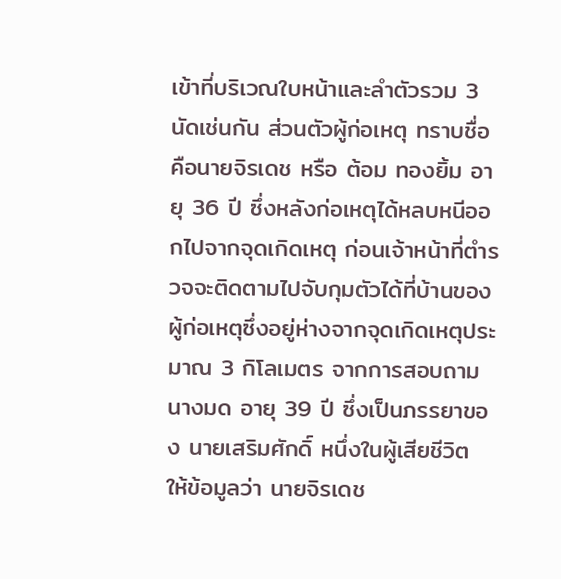เข้าที่บริเวณใบหน้าและลำตัวรวม 3 นัดเช่นกัน ส่วนตัวผู้ก่อเหตุ ทราบชื่อคือนายจิรเดช หรือ ต้อม ทองยิ้ม อายุ 36 ปี ซึ่งหลังก่อเหตุได้หลบหนีออกไปจากจุดเกิดเหตุ ก่อนเจ้าหน้าที่ตำรวจจะติดตามไปจับกุมตัวได้ที่บ้านของผู้ก่อเหตุซึ่งอยู่ห่างจากจุดเกิดเหตุประมาณ 3 กิโลเมตร จากการสอบถาม นางมด อายุ 39 ปี ซึ่งเป็นภรรยาของ นายเสริมศักดิ์ หนึ่งในผู้เสียชีวิต ให้ข้อมูลว่า นายจิรเดช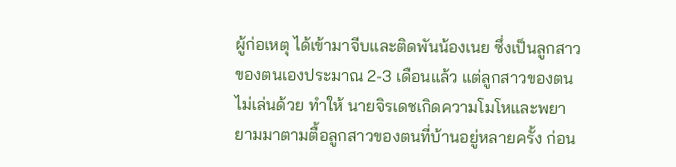ผู้ก่อเหตุ ได้เข้ามาจีบและติดพันน้องเนย ซึ่งเป็นลูกสาวของตนเองประมาณ 2-3 เดือนแล้ว แต่ลูกสาวของตนไม่เล่นด้วย ทำให้ นายจิรเดชเกิดความโมโหและพยายามมาตามตื้อลูกสาวของตนที่บ้านอยู่หลายครั้ง ก่อน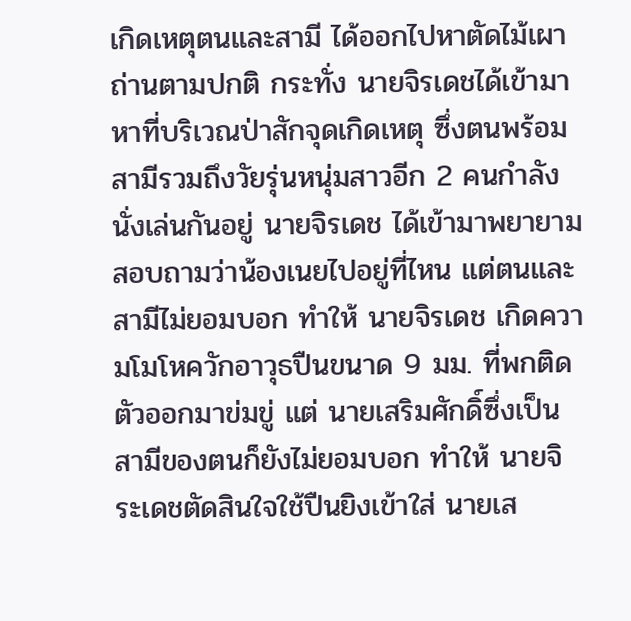เกิดเหตุตนและสามี ได้ออกไปหาตัดไม้เผาถ่านตามปกติ กระทั่ง นายจิรเดชได้เข้ามาหาที่บริเวณป่าสักจุดเกิดเหตุ ซึ่งตนพร้อมสามีรวมถึงวัยรุ่นหนุ่มสาวอีก 2 คนกำลังนั่งเล่นกันอยู่ นายจิรเดช ได้เข้ามาพยายามสอบถามว่าน้องเนยไปอยู่ที่ไหน แต่ตนและสามีไม่ยอมบอก ทำให้ นายจิรเดช เกิดความโมโหควักอาวุธปืนขนาด 9 มม. ที่พกติดตัวออกมาข่มขู่ แต่ นายเสริมศักดิ์ซึ่งเป็นสามีของตนก็ยังไม่ยอมบอก ทำให้ นายจิระเดชตัดสินใจใช้ปืนยิงเข้าใส่ นายเส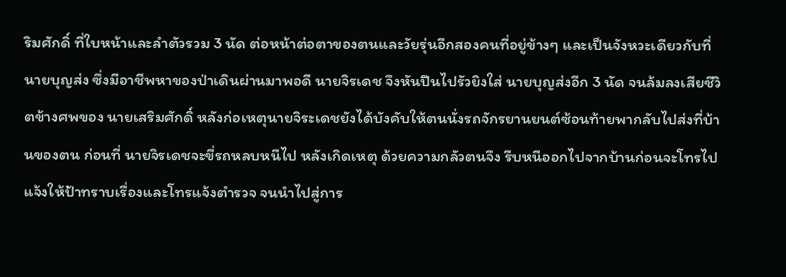ริมศักดิ์ ที่ใบหน้าและลำตัวรวม 3 นัด ต่อหน้าต่อตาของตนและวัยรุ่นอีกสองคนที่อยู่ข้างๆ และเป็นจังหวะเดียวกับที่ นายบุญส่ง ซึ่งมีอาชีพหาของป่าเดินผ่านมาพอดี นายจิรเดช จึงหันปืนไปรัวยิงใส่ นายบุญส่งอีก 3 นัด จนล้มลงเสียชีวิตข้างศพของ นายเสริมศักดิ์ หลังก่อเหตุนายจิระเดชยังได้บังคับให้ตนนั่งรถจักรยานยนต์ซ้อนท้ายพากลับไปส่งที่บ้านของตน ก่อนที่ นายจิรเดชจะขี่รถหลบหนีไป หลังเกิดเหตุ ด้วยความกลัวตนจึง รีบหนีออกไปจากบ้านก่อนจะโทรไปแจ้งให้ป้าทราบเรื่องและโทรแจ้งตำรวจ จนนำไปสู่การ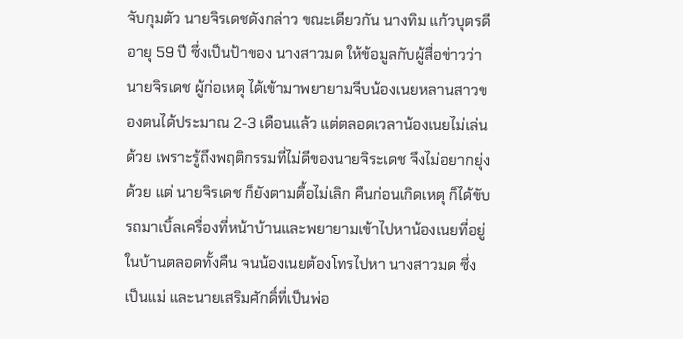จับกุมตัว นายจิรเดชดังกล่าว ขณะเดียวกัน นางทิม แก้วบุตรดี อายุ 59 ปี ซึ่งเป็นป้าของ นางสาวมด ให้ข้อมูลกับผู้สื่อข่าวว่า นายจิรเดช ผู้ก่อเหตุ ได้เข้ามาพยายามจีบน้องเนยหลานสาวของตนได้ประมาณ 2-3 เดือนแล้ว แต่ตลอดเวลาน้องเนยไม่เล่นด้วย เพราะรู้ถึงพฤติกรรมที่ไม่ดีของนายจิระเดช จึงไม่อยากยุ่งด้วย แต่ นายจิรเดช ก็ยังตามตื้อไม่เลิก คืนก่อนเกิดเหตุ ก็ได้ขับรถมาเบิ้ลเครื่องที่หน้าบ้านและพยายามเข้าไปหาน้องเนยที่อยู่ในบ้านตลอดทั้งคืน จนน้องเนยต้องโทรไปหา นางสาวมด ซึ่งเป็นแม่ และนายเสริมศักดิ์ที่เป็นพ่อ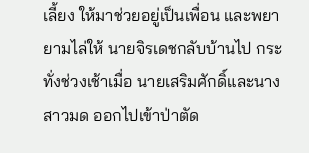เลี้ยง ให้มาช่วยอยู่เป็นเพื่อน และพยายามไล่ให้ นายจิรเดชกลับบ้านไป กระทั่งช่วงเช้าเมื่อ นายเสริมศักดิ์และนางสาวมด ออกไปเข้าป่าตัด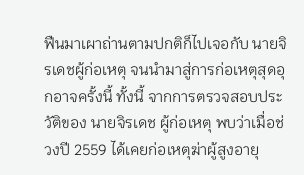ฟืนมาเผาถ่านตามปกติก็ไปเจอกับ นายจิรเดชผู้ก่อเหตุ จนนำมาสู่การก่อเหตุสุดอุกอาจครั้งนี้ ทั้งนี้ จากการตรวจสอบประวัติของ นายจิรเดช ผู้ก่อเหตุ พบว่าเมื่อช่วงปี 2559 ได้เคยก่อเหตุฆ่าผู้สูงอายุ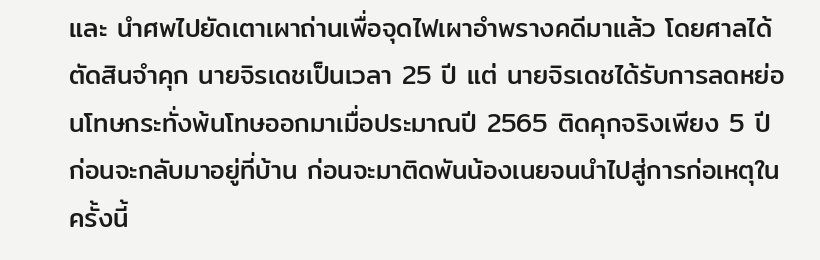และ นำศพไปยัดเตาเผาถ่านเพื่อจุดไฟเผาอำพรางคดีมาแล้ว โดยศาลได้ตัดสินจำคุก นายจิรเดชเป็นเวลา 25 ปี แต่ นายจิรเดชได้รับการลดหย่อนโทษกระทั่งพ้นโทษออกมาเมื่อประมาณปี 2565 ติดคุกจริงเพียง 5 ปี ก่อนจะกลับมาอยู่ที่บ้าน ก่อนจะมาติดพันน้องเนยจนนำไปสู่การก่อเหตุในครั้งนี้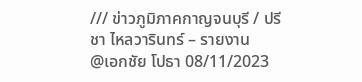/// ข่าวภูมิภาคกาญจนบุรี / ปรีชา ไหลวารินทร์ – รายงาน
@เอกชัย โปธา 08/11/2023